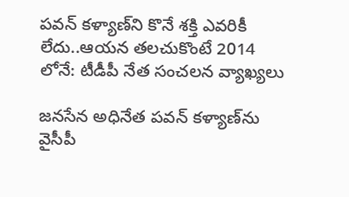పవన్ కళ్యాణ్‌ని కొనే శక్తి ఎవరికీ లేదు..ఆయన తలచుకొంటే 2014 లోనే: టీడీపీ నేత సంచలన వ్యాఖ్యలు

జనసేన అధినేత పవన్ కళ్యాణ్‌‌ను వైసీపీ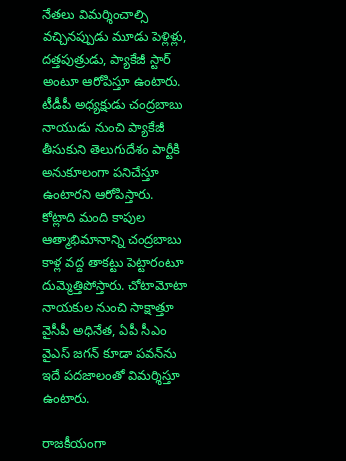నేతలు విమర్శించాల్సి వచ్చినప్పుడు మూడు పెళ్లిళ్లు, దత్తపుత్రుడు, ప్యాకేజీ స్టార్ అంటూ ఆరోపిస్తూ ఉంటారు. టీడీపీ అధ్యక్షుడు చంద్రబాబు నాయుడు నుంచి ప్యాకేజీ తీసుకుని తెలుగుదేశం పార్టీకి అనుకూలంగా పనిచేస్తూ ఉంటారని ఆరోపిస్తారు. కోట్లాది మంది కాపుల ఆత్మాభిమానాన్ని చంద్రబాబు కాళ్ల వద్ద తాకట్టు పెట్టారంటూ దుమ్మెత్తిపోస్తారు. చోటామోటా నాయకుల నుంచి సాక్షాత్తూ వైసీపీ అధినేత, ఏపీ సీఎం వైఎస్ జగన్ కూడా పవన్‌ను ఇదే పదజాలంతో విమర్శిస్తూ ఉంటారు.

రాజకీయంగా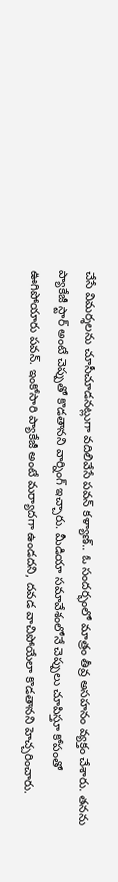చేసే విమర్శలను చూసీచూడనట్లుగా వదిలివేసే పవన్ కళ్యాణ్.. ఓ సందర్భంలో మాత్రం తీవ్ర అసహనం వ్యక్తం చేశారు. తనను ప్యాకేజీ స్టార్ అంటే చెప్పుతో కొడతానని వార్నింగ్ ఇచ్చారు. మీడియా సమావేశంలోనే చెప్పులు చూపిస్తూ కోపంతో ఊగిపోయారు పవన్. ఇంకోసారి ప్యాకేజీ అంటే మర్యాదగా ఉండదని, దవడ వాచిపోయేలా కొడతానని హెచ్చరించారు.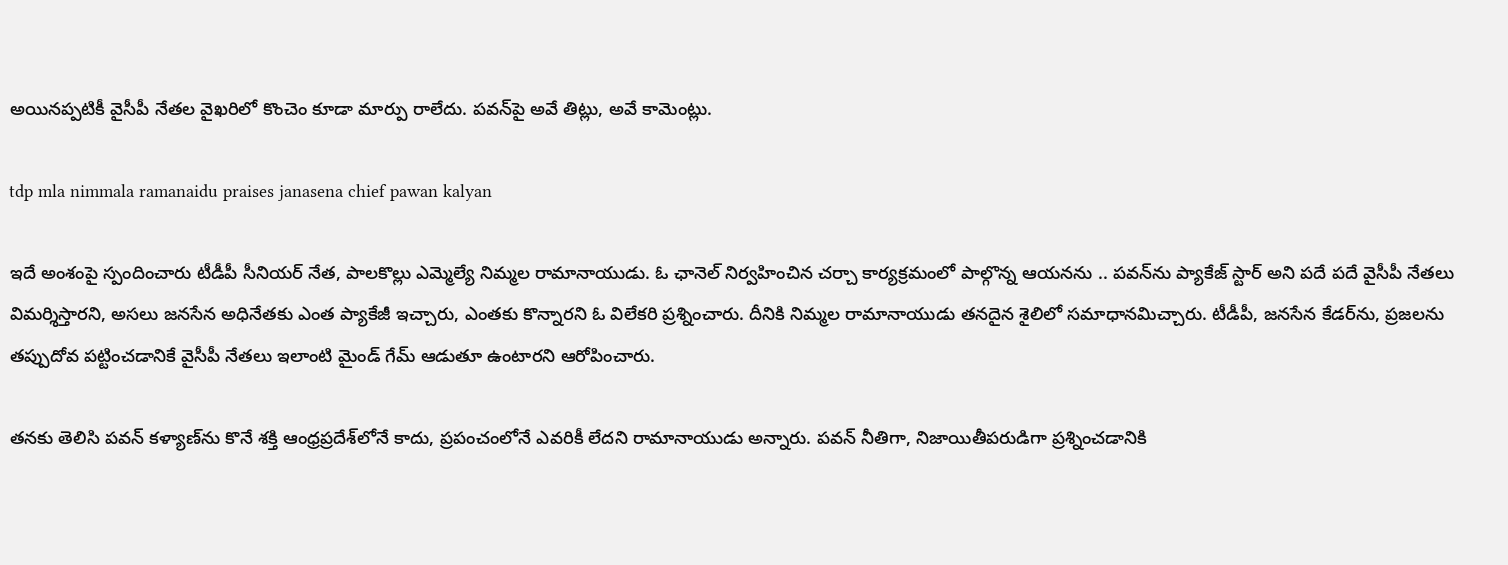అయినప్పటికీ వైసీపీ నేతల వైఖరిలో కొంచెం కూడా మార్పు రాలేదు. పవన్‌పై అవే తిట్లు, అవే కామెంట్లు.

tdp mla nimmala ramanaidu praises janasena chief pawan kalyan

ఇదే అంశంపై స్పందించారు టీడీపీ సీనియర్ నేత, పాలకొల్లు ఎమ్మెల్యే నిమ్మల రామానాయుడు. ఓ ఛానెల్ నిర్వహించిన చర్చా కార్యక్రమంలో పాల్గొన్న ఆయనను .. పవన్‌ను ప్యాకేజ్ స్టార్ అని పదే పదే వైసీపీ నేతలు విమర్శిస్తారని, అసలు జనసేన అధినేతకు ఎంత ప్యాకేజీ ఇచ్చారు, ఎంతకు కొన్నారని ఓ విలేకరి ప్రశ్నించారు. దీనికి నిమ్మల రామానాయుడు తనదైన శైలిలో సమాధానమిచ్చారు. టీడీపీ, జనసేన కేడర్‌ను, ప్రజలను తప్పుదోవ పట్టించడానికే వైసీపీ నేతలు ఇలాంటి మైండ్ గేమ్ ఆడుతూ ఉంటారని ఆరోపించారు.

తనకు తెలిసి పవన్ కళ్యాణ్‌ను కొనే శక్తి ఆంధ్రప్రదేశ్‌లోనే కాదు, ప్రపంచంలోనే ఎవరికీ లేదని రామానాయుడు అన్నారు. పవన్ నీతిగా, నిజాయితీపరుడిగా ప్రశ్నించడానికి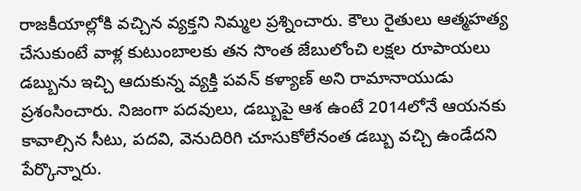రాజకీయాల్లోకి వచ్చిన వ్యక్తని నిమ్మల ప్రశ్నించారు. కౌలు రైతులు ఆత్మహత్య చేసుకుంటే వాళ్ల కుటుంబాలకు తన సొంత జేబులోంచి లక్షల రూపాయలు డబ్బును ఇచ్చి ఆదుకున్న వ్యక్తి పవన్ కళ్యాణ్ అని రామానాయుడు ప్రశంసించారు. నిజంగా పదవులు, డబ్బుపై ఆశ ఉంటే 2014లోనే ఆయనకు కావాల్సిన సీటు, పదవి, వెనుదిరిగి చూసుకోలేనంత డబ్బు వచ్చి ఉండేదని పేర్కొన్నారు.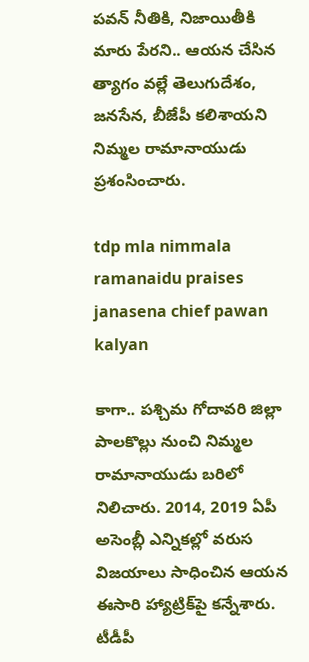పవన్ నీతికి, నిజాయితీకి మారు పేరని.. ఆయన చేసిన త్యాగం వల్లే తెలుగుదేశం, జనసేన, బీజేపీ కలిశాయని నిమ్మల రామానాయుడు ప్రశంసించారు.

tdp mla nimmala ramanaidu praises janasena chief pawan kalyan

కాగా.. పశ్చిమ గోదావరి జిల్లా పాలకొల్లు నుంచి నిమ్మల రామానాయుడు బరిలో నిలిచారు. 2014, 2019 ఏపీ అసెంబ్లీ ఎన్నికల్లో వరుస విజయాలు సాధించిన ఆయన ఈసారి హ్యాట్రిక్‌పై కన్నేశారు. టీడీపీ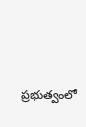ప్రభుత్వంలో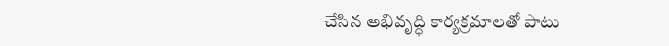చేసిన అభివృద్ధి కార్యక్రమాలతో పాటు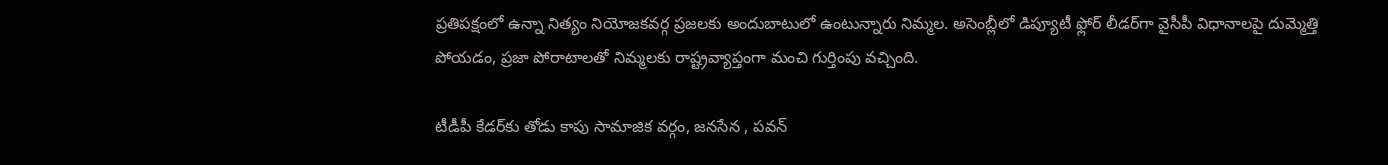ప్రతిపక్షంలో ఉన్నా నిత్యం నియోజకవర్గ ప్రజలకు అందుబాటులో ఉంటున్నారు నిమ్మల. అసెంబ్లీలో డిప్యూటీ ఫ్లోర్ లీడర్‌గా వైసీపీ విధానాలపై దుమ్మెత్తి పోయడం, ప్రజా పోరాటాలతో నిమ్మలకు రాష్ట్రవ్యాప్తంగా మంచి గుర్తింపు వచ్చింది.

టీడీపీ కేడర్‌కు తోడు కాపు సామాజిక వర్గం, జనసేన , పవన్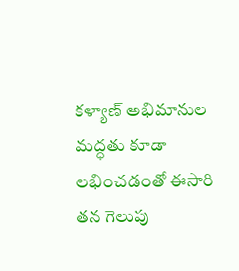కళ్యాణ్ అభిమానుల మద్ధతు కూడా లభించడంతో ఈసారి తన గెలుపు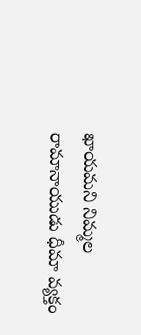ఖాయమని నిమ్మల రామానాయుడు ధీమా వ్యక్తం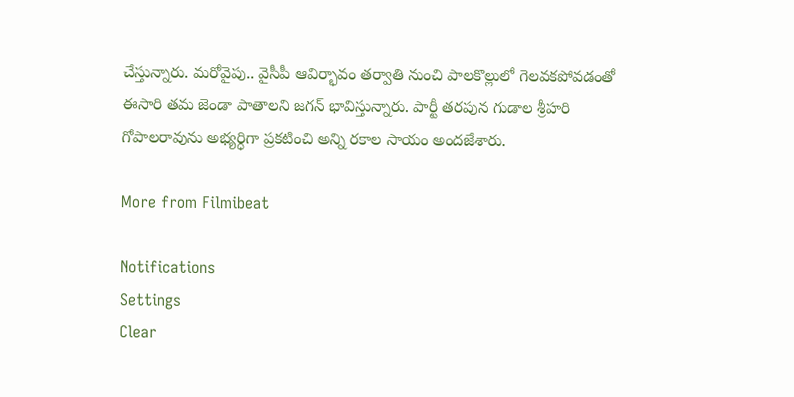చేస్తున్నారు. మరోవైపు.. వైసీపీ ఆవిర్భావం తర్వాతి నుంచి పాలకొల్లులో గెలవకపోవడంతో ఈసారి తమ జెండా పాతాలని జగన్ భావిస్తున్నారు. పార్టీ తరపున గుడాల శ్రీహరి గోపాలరావును అభ్యర్ధిగా ప్రకటించి అన్ని రకాల సాయం అందజేశారు.

More from Filmibeat

Notifications
Settings
Clear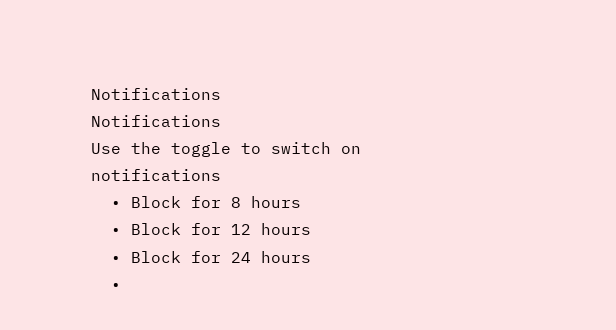Notifications
Notifications
Use the toggle to switch on notifications
  • Block for 8 hours
  • Block for 12 hours
  • Block for 24 hours
  •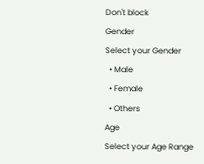Don't block
Gender
Select your Gender
  • Male
  • Female
  • Others
Age
Select your Age Range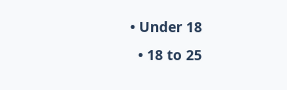• Under 18
  • 18 to 25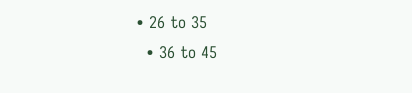• 26 to 35
  • 36 to 45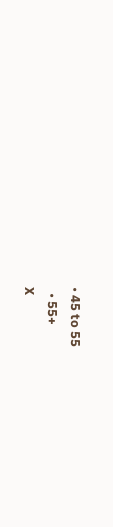• 45 to 55
  • 55+
X